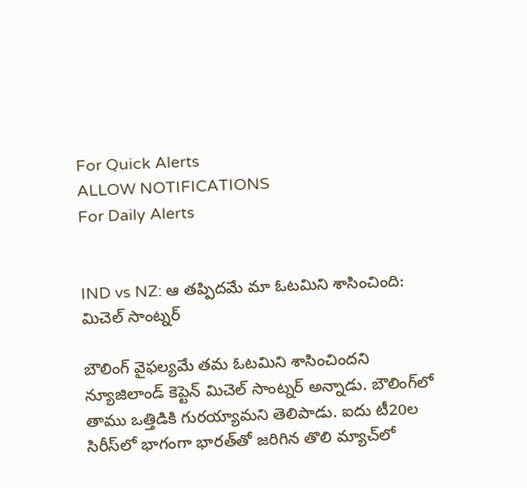For Quick Alerts
ALLOW NOTIFICATIONS
For Daily Alerts


IND vs NZ: ఆ తప్పిదమే మా ఓటమిని శాసించింది: మిచెల్ సాంట్నర్

బౌలింగ్ వైఫల్యమే తమ ఓటమిని శాసించిందని న్యూజిలాండ్ కెప్టెన్ మిచెల్ సాంట్నర్ అన్నాడు. బౌలింగ్‌లో తాము ఒత్తిడికి గురయ్యామని తెలిపాడు. ఐదు టీ20ల సిరీస్‌లో భాగంగా భారత్‌తో జరిగిన తొలి మ్యాచ్‌లో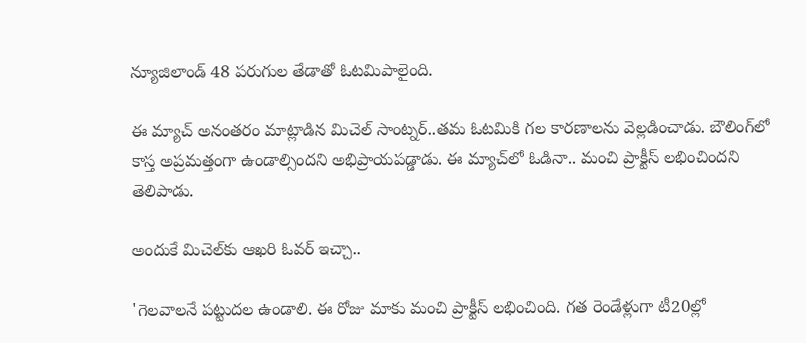న్యూజిలాండ్ 48 పరుగుల తేడాతో ఓటమిపాలైంది.

ఈ మ్యాచ్ అనంతరం మాట్లాడిన మిచెల్ సాంట్నర్..తమ ఓటమికి గల కారణాలను వెల్లడించాడు. బౌలింగ్‌లో కాస్త అప్రమత్తంగా ఉండాల్సిందని అభిప్రాయపడ్డాడు. ఈ మ్యాచ్‌లో ఓడినా.. మంచి ప్రాక్టీస్ లభించిందని తెలిపాడు.

అందుకే మిచెల్‌కు ఆఖరి ఓవర్ ఇచ్చా..

'గెలవాలనే పట్టుదల ఉండాలి. ఈ రోజు మాకు మంచి ప్రాక్టీస్ లభించింది. గత రెండేళ్లుగా టీ20ల్లో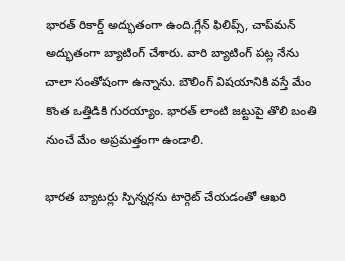భారత్‌ రికార్డ్ అద్భుతంగా ఉంది.గ్లేన్ ఫిలిప్స్, చాప్‌మన్ అద్భుతంగా బ్యాటింగ్ చేశారు. వారి బ్యాటింగ్ పట్ల నేను చాలా సంతోషంగా ఉన్నాను. బౌలింగ్ విషయానికి వస్తే మేం కొంత ఒత్తిడికి గురయ్యాం. భారత్ లాంటి జట్టుపై తొలి బంతి నుంచే మేం అప్రమత్తంగా ఉండాలి.

భారత బ్యాటర్లు స్పిన్నర్లను టార్గెట్ చేయడంతో ఆఖరి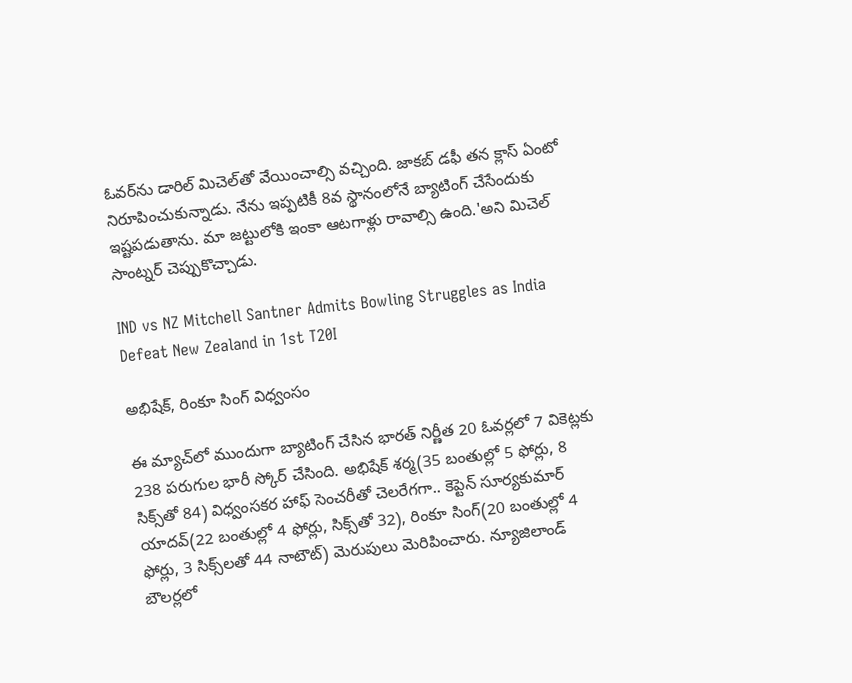ఓవర్‌ను డారిల్ మిచెల్‌తో వేయించాల్సి వచ్చింది. జాకబ్ డఫీ తన క్లాస్ ఏంటో నిరూపించుకున్నాడు. నేను ఇప్పటికీ 8వ స్థానంలోనే బ్యాటింగ్ చేసేందుకు ఇష్టపడుతాను. మా జట్టులోకి ఇంకా ఆటగాళ్లు రావాల్సి ఉంది.'అని మిచెల్ సాంట్నర్ చెప్పుకొచ్చాడు.

IND vs NZ Mitchell Santner Admits Bowling Struggles as India Defeat New Zealand in 1st T20I

అభిషేక్, రింకూ సింగ్ విధ్వంసం

ఈ మ్యాచ్‌లో ముందుగా బ్యాటింగ్ చేసిన భారత్ నిర్ణీత 20 ఓవర్లలో 7 వికెట్లకు 238 పరుగుల భారీ స్కోర్ చేసింది. అభిషేక్ శర్మ(35 బంతుల్లో 5 ఫోర్లు, 8 సిక్స్‌తో 84) విధ్వంసకర హాఫ్ సెంచరీతో చెలరేగగా.. కెప్టెన్ సూర్యకుమార్ యాదవ్(22 బంతుల్లో 4 ఫోర్లు, సిక్స్‌తో 32), రింకూ సింగ్(20 బంతుల్లో 4 ఫోర్లు, 3 సిక్స్‌లతో 44 నాటౌట్) మెరుపులు మెరిపించారు. న్యూజిలాండ్ బౌలర్లలో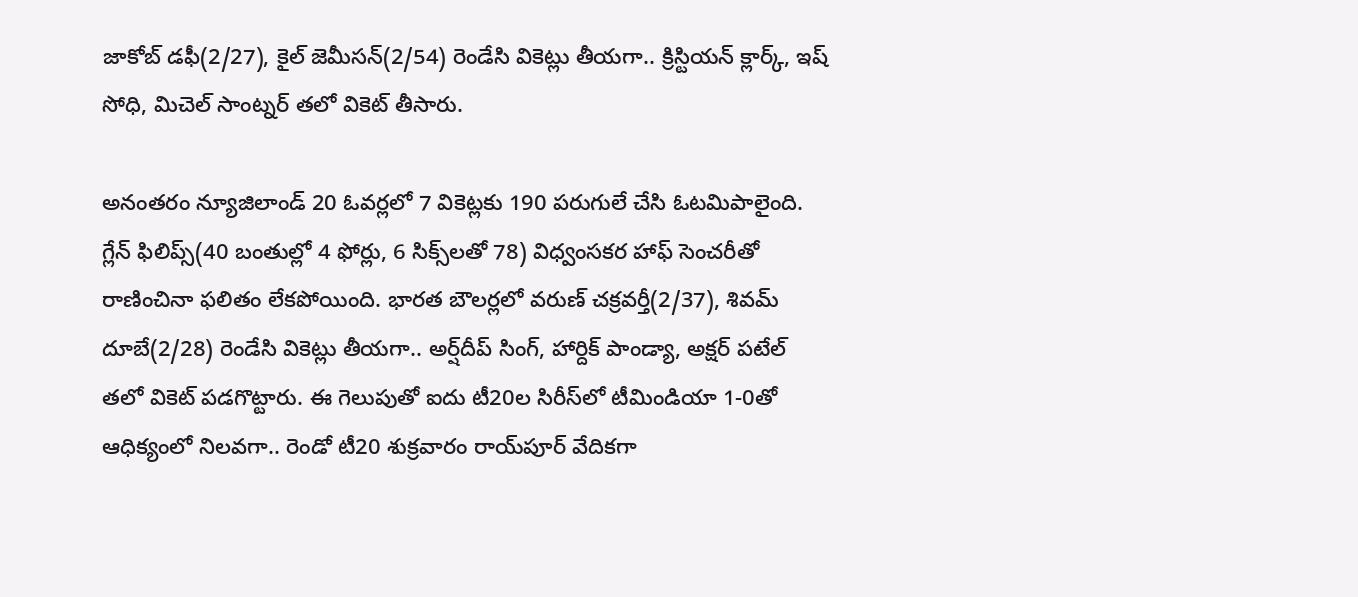జాకోబ్ డఫీ(2/27), కైల్ జెమీసన్(2/54) రెండేసి వికెట్లు తీయగా.. క్రిస్టియన్ క్లార్క్, ఇష్ సోధి, మిచెల్ సాంట్నర్ తలో వికెట్ తీసారు.

అనంతరం న్యూజిలాండ్ 20 ఓవర్లలో 7 వికెట్లకు 190 పరుగులే చేసి ఓటమిపాలైంది. గ్లేన్ ఫిలిప్స్(40 బంతుల్లో 4 ఫోర్లు, 6 సిక్స్‌లతో 78) విధ్వంసకర హాఫ్ సెంచరీతో రాణించినా ఫలితం లేకపోయింది. భారత బౌలర్లలో వరుణ్ చక్రవర్తీ(2/37), శివమ్ దూబే(2/28) రెండేసి వికెట్లు తీయగా.. అర్ష్‌దీప్ సింగ్, హార్దిక్ పాండ్యా, అక్షర్ పటేల్ తలో వికెట్ పడగొట్టారు. ఈ గెలుపుతో ఐదు టీ20ల సిరీస్‌లో టీమిండియా 1-0తో ఆధిక్యంలో నిలవగా.. రెండో టీ20 శుక్రవారం రాయ్‌పూర్ వేదికగా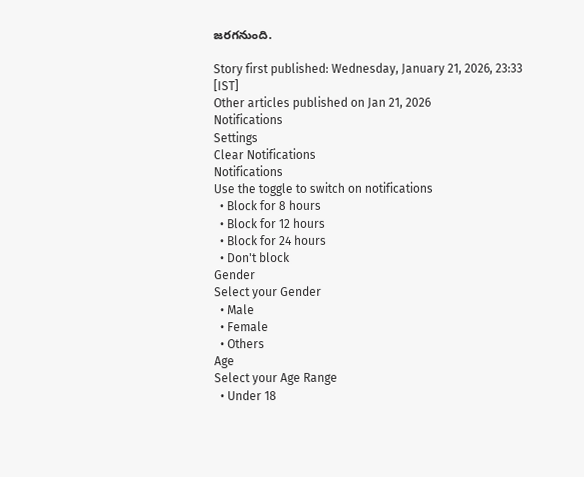జరగనుంది.

Story first published: Wednesday, January 21, 2026, 23:33 [IST]
Other articles published on Jan 21, 2026
Notifications
Settings
Clear Notifications
Notifications
Use the toggle to switch on notifications
  • Block for 8 hours
  • Block for 12 hours
  • Block for 24 hours
  • Don't block
Gender
Select your Gender
  • Male
  • Female
  • Others
Age
Select your Age Range
  • Under 18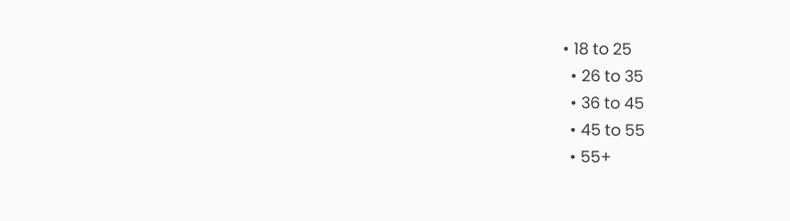• 18 to 25
  • 26 to 35
  • 36 to 45
  • 45 to 55
  • 55+